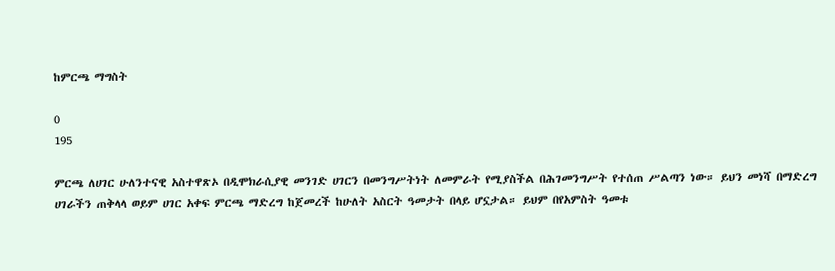ከምርጫ ማግስት

0
195

ምርጫ ለሀገር ሁለንተናዊ አስተዋጽኦ በዲሞክራሲያዊ መንገድ ሀገርን በመንግሥትነት ለመምራት የሚያስችል በሕገመንግሥት የተሰጠ ሥልጣን ነው። ይህን መነሻ በማድረግ ሀገራችን ጠቅላላ ወይም ሀገር አቀፍ ምርጫ ማድረግ ከጀመረች ከሁለት አስርት ዓመታት በላይ ሆኗታል። ይህም በየአምስት ዓመቱ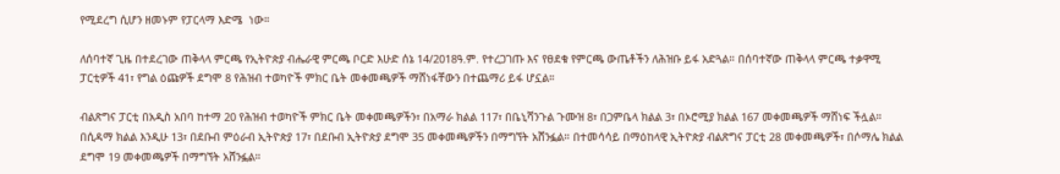የሚደረግ ሲሆን ዘመኑም የፓርላማ እድሜ  ነው።

ለሰባተኛ ጊዜ በተደረገው ጠቅላላ ምርጫ የኢትዮጵያ ብሔራዊ ምርጫ ቦርድ እሁድ ሰኔ 14/2018ዓ.ም. የተረጋገጡ እና የፀደቁ የምርጫ ውጤቶችን ለሕዝቡ ይፋ አድጓል። በሰባተኛው ጠቅላላ ምርጫ ተቃዋሚ ፓርቲዎች 41፣ የግል ዕጩዎች ደግሞ 8 የሕዝብ ተወካዮች ምክር ቤት መቀመጫዎች ማሸነፋቸውን በተጨማሪ ይፋ ሆኗል።

ብልጽግና ፓርቲ በአዲስ አበባ ከተማ 20 የሕዝብ ተወካዮች ምክር ቤት መቀመጫዎችን፣ በአማራ ክልል 117፣ በቤኒሻንጉል ጉሙዝ 8፣ በጋምቤላ ክልል 3፣ በኦሮሚያ ክልል 167 መቀመጫዎች ማሸነፍ ችሏል። በሲዳማ ክልል እንዲሁ 13፣ በደቡብ ምዕራብ ኢትዮጵያ 17፣ በደቡብ ኢትዮጵያ ደግሞ 35 መቀመጫዎችን በማግኘት አሸንፏል። በተመሳሳይ በማዕከላዊ ኢትዮጵያ ብልጽግና ፓርቲ 28 መቀመጫዎች፣ በሶማሌ ክልል ደግሞ 19 መቀመጫዎች በማግኘት አሸንፏል።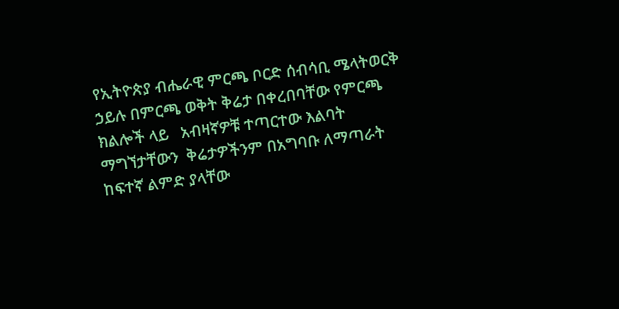የኢትዮጵያ ብሔራዊ ምርጫ ቦርድ ሰብሳቢ ሜላትወርቅ ኃይሉ በምርጫ ወቅት ቅሬታ በቀረበባቸው የምርጫ ክልሎች ላይ   አብዛኛዎቹ ተጣርተው እልባት ማግኘታቸውን  ቅሬታዎችንም በአግባቡ ለማጣራት ከፍተኛ ልምድ ያላቸው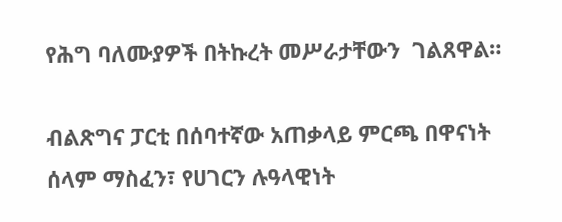የሕግ ባለሙያዎች በትኩረት መሥራታቸውን  ገልጸዋል።

ብልጽግና ፓርቲ በሰባተኛው አጠቃላይ ምርጫ በዋናነት ሰላም ማስፈን፣ የሀገርን ሉዓላዊነት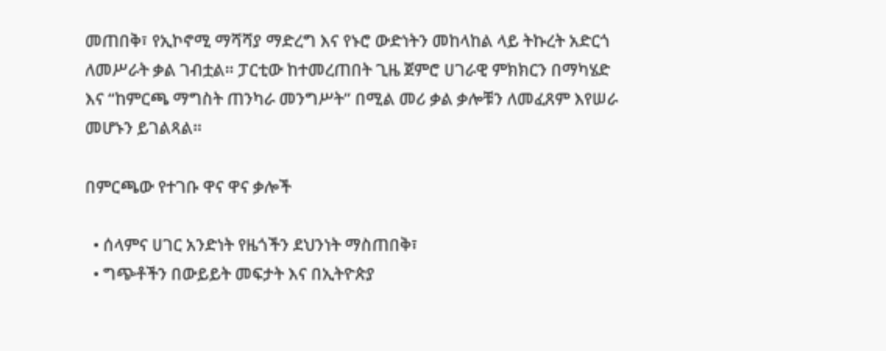መጠበቅ፣ የኢኮኖሚ ማሻሻያ ማድረግ እና የኑሮ ውድነትን መከላከል ላይ ትኩረት አድርጎ ለመሥራት ቃል ገብቷል። ፓርቲው ከተመረጠበት ጊዜ ጀምሮ ሀገራዊ ምክክርን በማካሄድ እና “ከምርጫ ማግስት ጠንካራ መንግሥት” በሚል መሪ ቃል ቃሎቹን ለመፈጸም እየሠራ መሆኑን ይገልጻል።

በምርጫው የተገቡ ዋና ዋና ቃሎች

  • ሰላምና ሀገር አንድነት የዜጎችን ደህንነት ማስጠበቅ፣
  • ግጭቶችን በውይይት መፍታት እና በኢትዮጵያ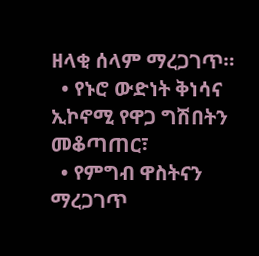ዘላቂ ሰላም ማረጋገጥ።
  • የኑሮ ውድነት ቅነሳና ኢኮኖሚ የዋጋ ግሽበትን መቆጣጠር፣
  • የምግብ ዋስትናን ማረጋገጥ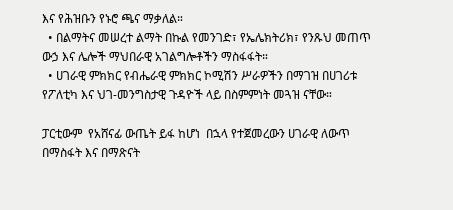እና የሕዝቡን የኑሮ ጫና ማቃለል።
  • በልማትና መሠረተ ልማት በኩል የመንገድ፣ የኤሌክትሪክ፣ የንጹህ መጠጥ ውኃ እና ሌሎች ማህበራዊ አገልግሎቶችን ማስፋፋት።
  • ሀገራዊ ምክክር የብሔራዊ ምክክር ኮሚሽን ሥራዎችን በማገዝ በሀገሪቱ የፖለቲካ እና ህገ-መንግስታዊ ጉዳዮች ላይ በስምምነት መጓዝ ናቸው።

ፓርቲውም  የአሸናፊ ውጤት ይፋ ከሆነ  በኋላ የተጀመረውን ሀገራዊ ለውጥ በማስፋት እና በማጽናት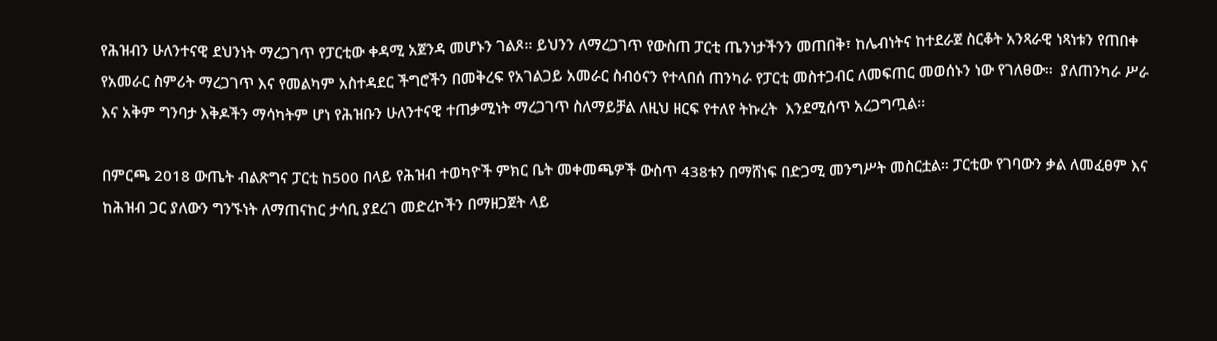የሕዝብን ሁለንተናዊ ደህንነት ማረጋገጥ የፓርቲው ቀዳሚ አጀንዳ መሆኑን ገልጾ፡፡ ይህንን ለማረጋገጥ የውስጠ ፓርቲ ጤንነታችንን መጠበቅ፣ ከሌብነትና ከተደራጀ ስርቆት አንጻራዊ ነጻነቱን የጠበቀ የአመራር ስምሪት ማረጋገጥ እና የመልካም አስተዳደር ችግሮችን በመቅረፍ የአገልጋይ አመራር ስብዕናን የተላበሰ ጠንካራ የፓርቲ መስተጋብር ለመፍጠር መወሰኑን ነው የገለፀው፡፡  ያለጠንካራ ሥራ እና አቅም ግንባታ እቅዶችን ማሳካትም ሆነ የሕዝቡን ሁለንተናዊ ተጠቃሚነት ማረጋገጥ ስለማይቻል ለዚህ ዘርፍ የተለየ ትኩረት  እንደሚሰጥ አረጋግጧል፡፡

በምርጫ 2018 ውጤት ብልጽግና ፓርቲ ከ500 በላይ የሕዝብ ተወካዮች ምክር ቤት መቀመጫዎች ውስጥ 438ቱን በማሸነፍ በድጋሚ መንግሥት መስርቷል። ፓርቲው የገባውን ቃል ለመፈፀም እና ከሕዝብ ጋር ያለውን ግንኙነት ለማጠናከር ታሳቢ ያደረገ መድረኮችን በማዘጋጀት ላይ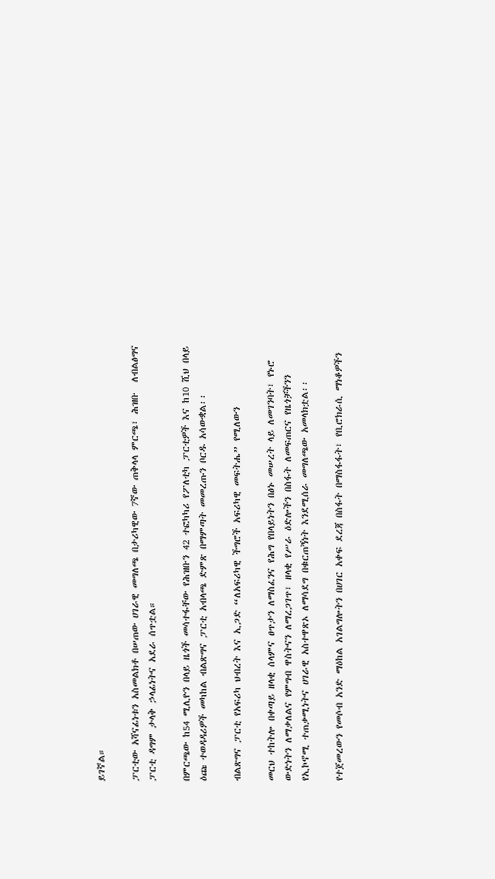ይገኛል።

ፓርቲው አሻናፊነቱን አስመልክቶ በሠጠው ሀገራዊ መግለጫ በታሪካዊው 7ኛው ጠቅላላ ምርጫ፣ ሕዝቡ  ለብልፅግና ፓርቲ ዳግም ታላቅ ኃላፊነትና አደራ ሰጥቷል።

በምርጫው ከ54 ሚሊዮን በላይ ዜጎች መሳተፋቸው የሕዝቡን 42 ተፎካካሪ የፖለቲካ ፓርቲዎች እና ከ10 ሺህ በላይ ዕጩ ተወዳዳሪዎች መካከል ብልጽግና ፓርቲ አብላጫ ድምጽ በማምጣት መመረጡን ቦርዱ አሳውቋል፡፡

ብልጽግና ፓርቲ የአፍሪካ ህብረት እና ኢጋድ “ለአፍሪካዊ ችግሮች አፍሪካዊ መፍትሔ” የሚለውን

መርህ ተከትሎ በቀጣይ ዘላቂ ሰላምና ፀጥታን ለማስፈንና የሕግ የበላይነትን በፅኑ መሠረት ላይ ለመገንባት፣ የኑሮ ውድነትን ለማቃለልና የምግብ ዋስትናን ለማረጋገጥ፣ ዘላቂ የሥራ ዕድሎችን በስፋት ለመፍጠርና የዜጎቻችንን የኢኮኖሚ ተጠቃሚነትና ሀገራዊ አስተዋጽኦ ለማሳደግ በቁርጠኝነት እንደሚሰራ መግለጫው አመላክቷል፡፡

የተጀመረውን የመሶብ አንድ ማዕከል አገልግሎትን በሀገር አቀፍ ደረጃ በስፋት በማስፋፋት፣ የቢሮክራሲ ማነቆዎችን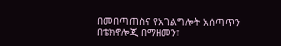በመበጣጠስና የአገልግሎት አሰጣጥን በቴክኖሎጂ በማዘመን፣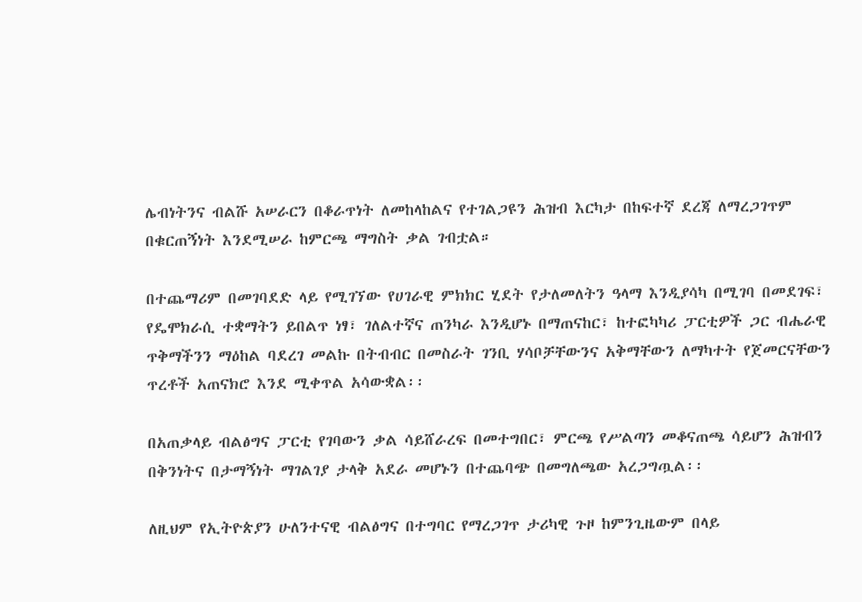ሌብነትንና ብልሹ አሠራርን በቆራጥነት ለመከላከልና የተገልጋዩን ሕዝብ እርካታ በከፍተኛ ደረጃ ለማረጋገጥም በቁርጠኝነት እንደሚሠራ ከምርጫ ማግስት ቃል ገብቷል።

በተጨማሪም በመገባደድ ላይ የሚገኘው የሀገራዊ ምክክር ሂደት የታለመለትን ዓላማ እንዲያሳካ በሚገባ በመደገፍ፣ የዴሞክራሲ ተቋማትን ይበልጥ ነፃ፣ ገለልተኛና ጠንካራ እንዲሆኑ በማጠናከር፣ ከተፎካካሪ ፓርቲዎች ጋር ብሔራዊ ጥቅማችንን ማዕከል ባደረገ መልኩ በትብብር በመስራት ገንቢ ሃሳቦቻቸውንና አቅማቸውን ለማካተት የጀመርናቸውን ጥረቶች አጠናክሮ እንደ ሚቀጥል አሳውቋል፡፡

በአጠቃላይ ብልፅግና ፓርቲ የገባውን ቃል ሳይሸራረፍ በመተግበር፣ ምርጫ የሥልጣን መቆናጠጫ ሳይሆን ሕዝብን በቅንነትና በታማኝነት ማገልገያ ታላቅ አደራ መሆኑን በተጨባጭ በመግለጫው አረጋግጧል፡፡

ለዚህም የኢትዮጵያን ሁለንተናዊ ብልፅግና በተግባር የማረጋገጥ ታሪካዊ ጉዞ ከምንጊዜውም በላይ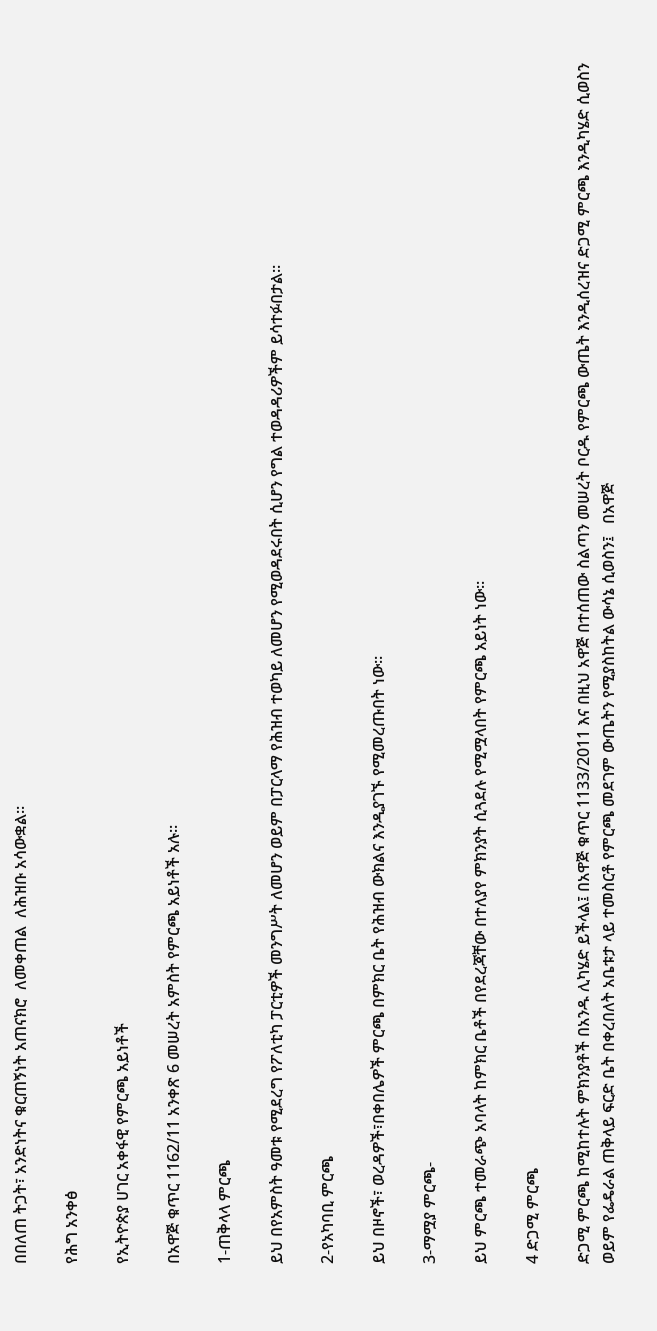በበለጠ ትጋት፣ አንድነትና ቁርጠኝነት አጠናክሮ  ለመቀጠል  ለሕዝቡ አሳውቋል፡፡

የሕግ አንቀፅ

የኢትዮጵያ ሀገር አቀፋዊ የምርጫ አይነቶች

በአዋጅ ቁጥር 1162/11 አንቀጽ 6 መሠረት አምስት የምርጫ አይነቶች አሉ፡፡

1-ጠቅላላ ምርጫ

ይህ በየአምስት ዓመቱ የሚደረግ የፖለቲካ ፓርቲዎች መንግሥት ለመሆን ወይም በፓርላማ የሕዝብ ተወካይ ለመሆን የሚወዳደሩበት ሲሆን የግል ተወዳዳሪዎችም ይሳተፉበታል።

2-የአካባቢ ምርጫ

ይህ በዞኖች፣ ወረዳዎች፣በቀበሌዎች ምርጫ በምክር ቤት የሕዝብ ውክልና እንዲያገኙ የሚመረጡበት ነው።

3-ማሟያ ምርጫ-

ይህ ምርጫ ተመራጭ አባላት ከምክር ቤቶች በየደረጃቸው በተለያየ ምክንያት ሲጓደሉ የሚሟላበት የምርጫ አይነት ነው።

4 ድጋሚ ምርጫ

ድጋሚ ምርጫ ከሚከተሉት ምክንያቶች በአንዱ ሊካሄድ ይችላል፤ በአዋጅ ቁጥር 1133/2011 እና በዚህ አዋጅ በተሰጠው ስልጣን መሠረት ቦርዱ የምርጫ ውጤት እንዲሰረዝና ድጋሚ ምርጫ እንዲካሄድ ሲወስን ወይም የፌዴራል ጠቅላይ ፍርድ ቤት በቀረበለት አቤቱታ ላይ ተመስርቶ የምርጫ መደገም ውጤትን የሚያስከትል ውሳኔ ሲወስን፤   በአዋጅ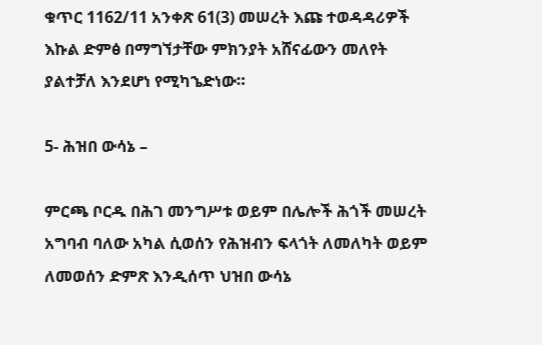ቁጥር 1162/11 አንቀጽ 61(3) መሠረት እጩ ተወዳዳሪዎች እኩል ድምፅ በማግኘታቸው ምክንያት አሸናፊውን መለየት ያልተቻለ እንደሆነ የሚካኄድነው።

5- ሕዝበ ውሳኔ –

ምርጫ ቦርዱ በሕገ መንግሥቱ ወይም በሌሎች ሕጎች መሠረት አግባብ ባለው አካል ሲወሰን የሕዝብን ፍላጎት ለመለካት ወይም ለመወሰን ድምጽ እንዲሰጥ ህዝበ ውሳኔ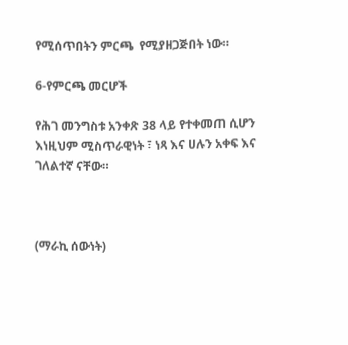የሚሰጥበትን ምርጫ  የሚያዘጋጅበት ነው።

6-የምርጫ መርሆች

የሕገ መንግስቱ አንቀጽ 38 ላይ የተቀመጠ ሲሆን እነዚህም ሚስጥራዊነት ፣ ነጻ እና ሀሉን አቀፍ እና ገለልተኛ ናቸው።



(ማራኪ ሰውነት)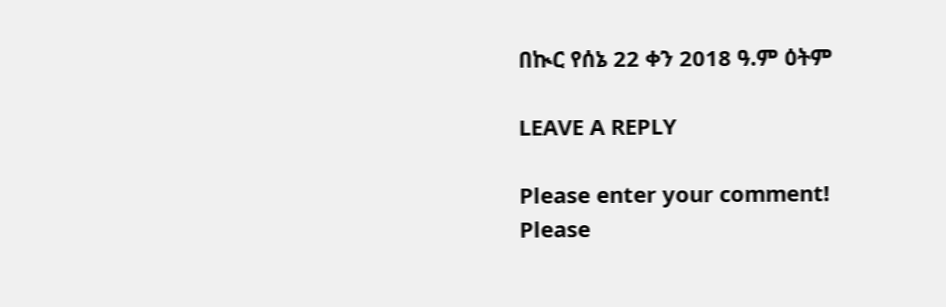በኲር የሰኔ 22 ቀን 2018 ዓ.ም ዕትም

LEAVE A REPLY

Please enter your comment!
Please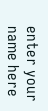enter your name here